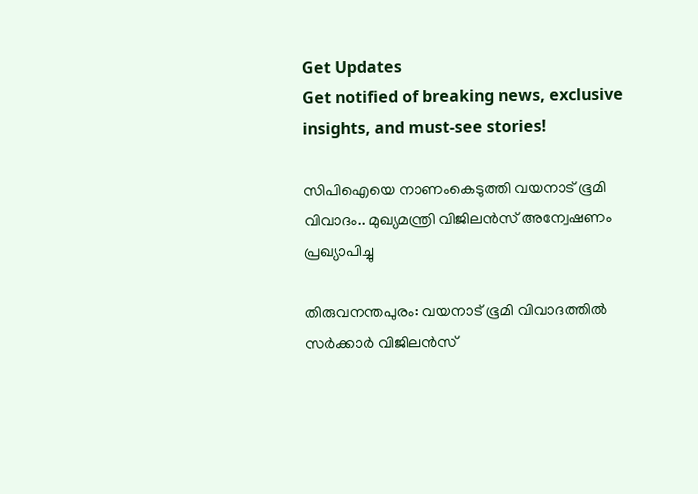Get Updates
Get notified of breaking news, exclusive insights, and must-see stories!

സിപിഐയെ നാണംകെടുത്തി വയനാട് ഭൂമി വിവാദം.. മുഖ്യമന്ത്രി വിജിലൻസ് അന്വേഷണം പ്രഖ്യാപിച്ചു

തിരുവനന്തപുരം: വയനാട് ഭൂമി വിവാദത്തില്‍ സര്‍ക്കാര്‍ വിജിലന്‍സ്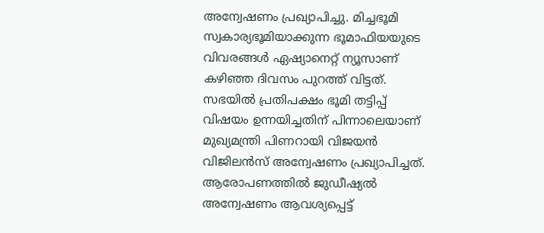അന്വേഷണം പ്രഖ്യാപിച്ചു. മിച്ചഭൂമി സ്വകാര്യഭൂമിയാക്കുന്ന ഭൂമാഫിയയുടെ വിവരങ്ങള്‍ ഏഷ്യാനെറ്റ് ന്യൂസാണ് കഴിഞ്ഞ ദിവസം പുറത്ത് വിട്ടത്. സഭയില്‍ പ്രതിപക്ഷം ഭൂമി തട്ടിപ്പ് വിഷയം ഉന്നയിച്ചതിന് പിന്നാലെയാണ് മുഖ്യമന്ത്രി പിണറായി വിജയന്‍ വിജിലന്‍സ് അന്വേഷണം പ്രഖ്യാപിച്ചത്. ആരോപണത്തില്‍ ജുഡീഷ്യല്‍ അന്വേഷണം ആവശ്യപ്പെട്ട്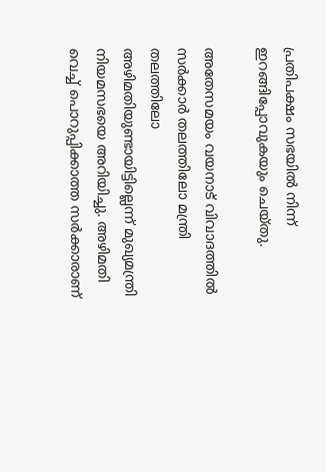പ്രതിപക്ഷം സഭയില്‍ നിന്ന് ഇറങ്ങിപ്പോവുകയും ചെയ്തു.

അതേസമയം വയനാട് വിവാദത്തില്‍ സര്‍ക്കാര്‍ തലത്തിലോ മന്ത്രി തലത്തിലോ അഴിമതിയുണ്ടായിട്ടില്ലെന്ന് മുഖ്യമന്ത്രി നിയമസഭയെ അറിയിച്ചു. അഴിമതി വെച്ച് പൊറുപ്പിക്കാത്ത സര്‍ക്കാരാണ്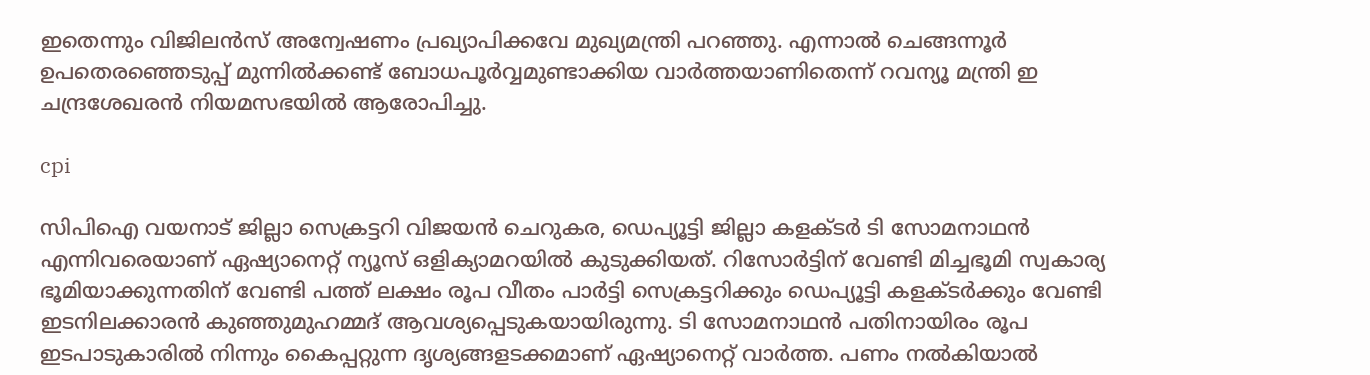ഇതെന്നും വിജിലന്‍സ് അന്വേഷണം പ്രഖ്യാപിക്കവേ മുഖ്യമന്ത്രി പറഞ്ഞു. എന്നാല്‍ ചെങ്ങന്നൂര്‍ ഉപതെരഞ്ഞെടുപ്പ് മുന്നില്‍ക്കണ്ട് ബോധപൂര്‍വ്വമുണ്ടാക്കിയ വാര്‍ത്തയാണിതെന്ന് റവന്യൂ മന്ത്രി ഇ ചന്ദ്രശേഖരന്‍ നിയമസഭയില്‍ ആരോപിച്ചു.

cpi

സിപിഐ വയനാട് ജില്ലാ സെക്രട്ടറി വിജയന്‍ ചെറുകര, ഡെപ്യൂട്ടി ജില്ലാ കളക്ടര്‍ ടി സോമനാഥന്‍ എന്നിവരെയാണ് ഏഷ്യാനെറ്റ് ന്യൂസ് ഒളിക്യാമറയില്‍ കുടുക്കിയത്. റിസോര്‍ട്ടിന് വേണ്ടി മിച്ചഭൂമി സ്വകാര്യ ഭൂമിയാക്കുന്നതിന് വേണ്ടി പത്ത് ലക്ഷം രൂപ വീതം പാര്‍ട്ടി സെക്രട്ടറിക്കും ഡെപ്യൂട്ടി കളക്ടര്‍ക്കും വേണ്ടി ഇടനിലക്കാരന്‍ കുഞ്ഞുമുഹമ്മദ് ആവശ്യപ്പെടുകയായിരുന്നു. ടി സോമനാഥന്‍ പതിനായിരം രൂപ ഇടപാടുകാരില്‍ നിന്നും കൈപ്പറ്റുന്ന ദൃശ്യങ്ങളടക്കമാണ് ഏഷ്യാനെറ്റ് വാര്‍ത്ത. പണം നല്‍കിയാല്‍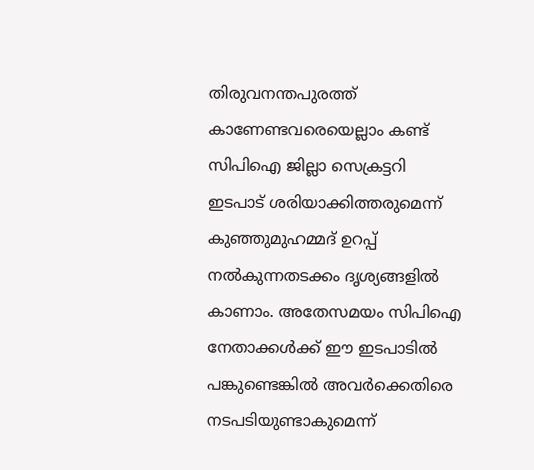തിരുവനന്തപുരത്ത് കാണേണ്ടവരെയെല്ലാം കണ്ട് സിപിഐ ജില്ലാ സെക്രട്ടറി ഇടപാട് ശരിയാക്കിത്തരുമെന്ന് കുഞ്ഞുമുഹമ്മദ് ഉറപ്പ് നല്‍കുന്നതടക്കം ദൃശ്യങ്ങളില്‍ കാണാം. അതേസമയം സിപിഐ നേതാക്കള്‍ക്ക് ഈ ഇടപാടില്‍ പങ്കുണ്ടെങ്കില്‍ അവര്‍ക്കെതിരെ നടപടിയുണ്ടാകുമെന്ന്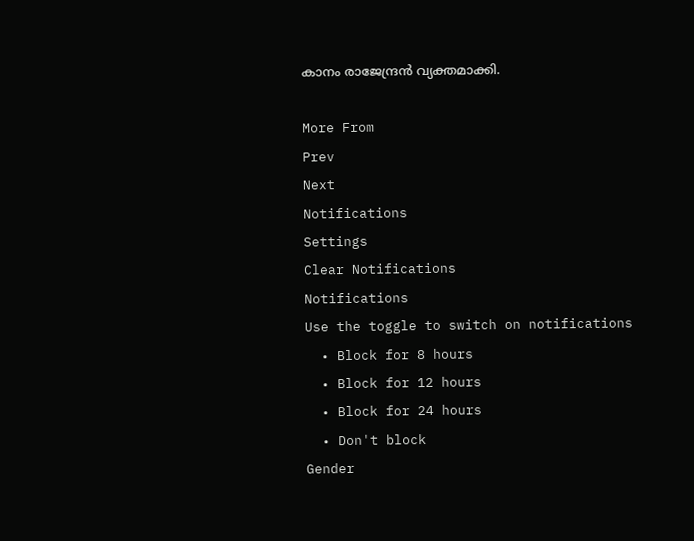കാനം രാജേന്ദ്രന്‍ വ്യക്തമാക്കി.

More From
Prev
Next
Notifications
Settings
Clear Notifications
Notifications
Use the toggle to switch on notifications
  • Block for 8 hours
  • Block for 12 hours
  • Block for 24 hours
  • Don't block
Gender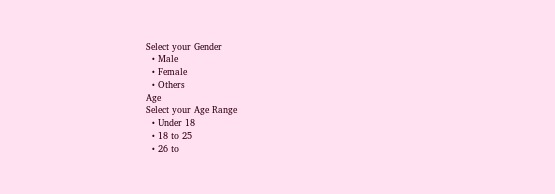Select your Gender
  • Male
  • Female
  • Others
Age
Select your Age Range
  • Under 18
  • 18 to 25
  • 26 to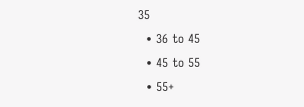35
  • 36 to 45
  • 45 to 55
  • 55+